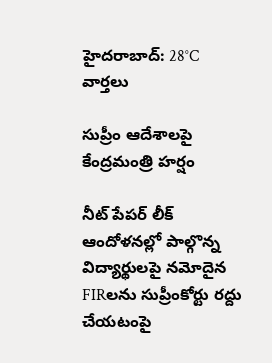హైదరాబాద్: 28°C
వార్తలు

సుప్రీం ఆదేశాలపై కేంద్రమంత్రి హర్షం

నీట్ పేపర్ లీక్ ఆందోళనల్లో పాల్గొన్న విద్యార్థులపై నమోదైన FIRలను సుప్రీంకోర్టు రద్దు చేయటంపై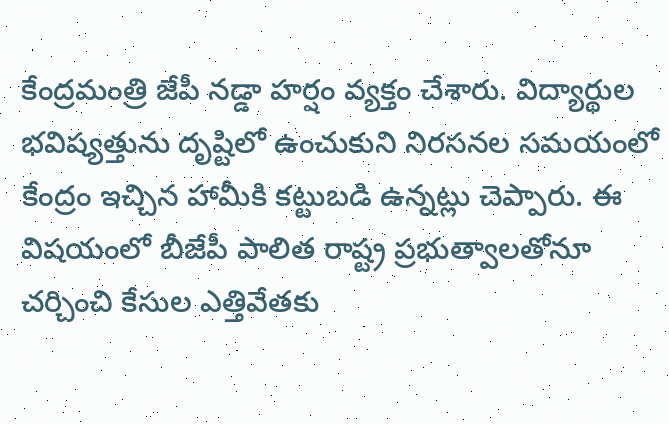కేంద్రమంత్రి జేపీ నడ్డా హర్షం వ్యక్తం చేశారు. విద్యార్థుల భవిష్యత్తును దృష్టిలో ఉంచుకుని నిరసనల సమయంలో కేంద్రం ఇచ్చిన హామీకి కట్టుబడి ఉన్నట్లు చెప్పారు. ఈ విషయంలో బీజేపీ పాలిత రాష్ట్ర ప్రభుత్వాలతోనూ చర్చించి కేసుల ఎత్తివేతకు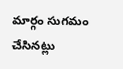మార్గం సుగమం చేసినట్లు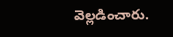వెల్లడించారు.